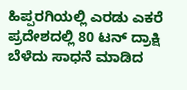ಹಿಪ್ಪರಗಿಯಲ್ಲಿ ಎರಡು ಎಕರೆ ಪ್ರದೇಶದಲ್ಲಿ 80 ಟನ್ ದ್ರಾಕ್ಷಿ ಬೆಳೆದು ಸಾಧನೆ ಮಾಡಿದ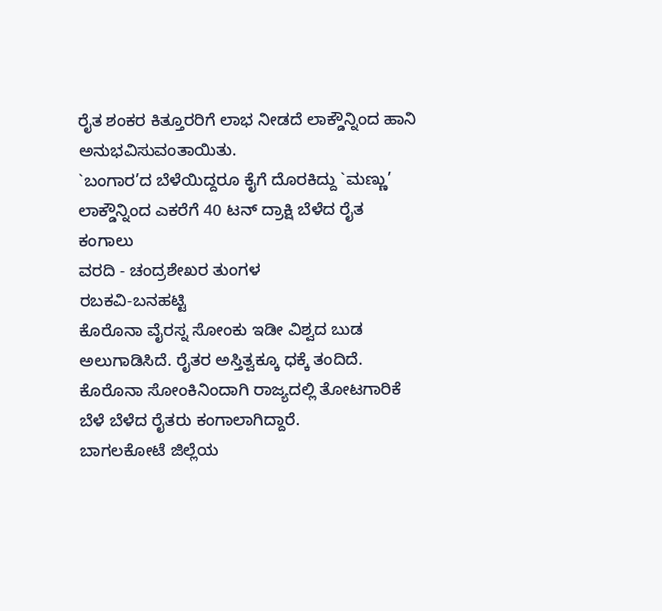ರೈತ ಶಂಕರ ಕಿತ್ತೂರರಿಗೆ ಲಾಭ ನೀಡದೆ ಲಾಕ್ಡೌನ್ನಿಂದ ಹಾನಿ ಅನುಭವಿಸುವಂತಾಯಿತು.
`ಬಂಗಾರ’ದ ಬೆಳೆಯಿದ್ದರೂ ಕೈಗೆ ದೊರಕಿದ್ದು `ಮಣ್ಣು’
ಲಾಕ್ಡೌನ್ನಿಂದ ಎಕರೆಗೆ 40 ಟನ್ ದ್ರಾಕ್ಷಿ ಬೆಳೆದ ರೈತ ಕಂಗಾಲು
ವರದಿ - ಚಂದ್ರಶೇಖರ ತುಂಗಳ
ರಬಕವಿ-ಬನಹಟ್ಟಿ
ಕೊರೊನಾ ವೈರಸ್ನ ಸೋಂಕು ಇಡೀ ವಿಶ್ವದ ಬುಡ ಅಲುಗಾಡಿಸಿದೆ. ರೈತರ ಅಸ್ತಿತ್ವಕ್ಕೂ ಧಕ್ಕೆ ತಂದಿದೆ. ಕೊರೊನಾ ಸೋಂಕಿನಿಂದಾಗಿ ರಾಜ್ಯದಲ್ಲಿ ತೋಟಗಾರಿಕೆ ಬೆಳೆ ಬೆಳೆದ ರೈತರು ಕಂಗಾಲಾಗಿದ್ದಾರೆ.
ಬಾಗಲಕೋಟೆ ಜಿಲ್ಲೆಯ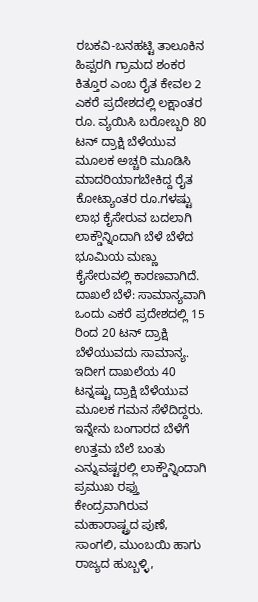ರಬಕವಿ-ಬನಹಟ್ಟಿ ತಾಲೂಕಿನ ಹಿಪ್ಪರಗಿ ಗ್ರಾಮದ ಶಂಕರ ಕಿತ್ತೂರ ಎಂಬ ರೈತ ಕೇವಲ 2 ಎಕರೆ ಪ್ರದೇಶದಲ್ಲಿ ಲಕ್ಷಾಂತರ ರೂ. ವ್ಯಯಿಸಿ ಬರೋಬ್ಬರಿ 80 ಟನ್ ದ್ರಾಕ್ಷಿ ಬೆಳೆಯುವ ಮೂಲಕ ಅಚ್ಚರಿ ಮೂಡಿಸಿ ಮಾದರಿಯಾಗಬೇಕಿದ್ದ ರೈತ ಕೋಟ್ಯಾಂತರ ರೂ.ಗಳಷ್ಟು ಲಾಭ ಕೈಸೇರುವ ಬದಲಾಗಿ ಲಾಕ್ಡೌನ್ನಿಂದಾಗಿ ಬೆಳೆ ಬೆಳೆದ ಭೂಮಿಯ ಮಣ್ಣು ಕೈಸೇರುವಲ್ಲಿ ಕಾರಣವಾಗಿದೆ.
ದಾಖಲೆ ಬೆಳೆ: ಸಾಮಾನ್ಯವಾಗಿ ಒಂದು ಎಕರೆ ಪ್ರದೇಶದಲ್ಲಿ 15 ರಿಂದ 20 ಟನ್ ದ್ರಾಕ್ಷಿ ಬೆಳೆಯುವದು ಸಾಮಾನ್ಯ. ಇದೀಗ ದಾಖಲೆಯ 40 ಟನ್ನಷ್ಟು ದ್ರಾಕ್ಷಿ ಬೆಳೆಯುವ ಮೂಲಕ ಗಮನ ಸೆಳೆದಿದ್ದರು. ಇನ್ನೇನು ಬಂಗಾರದ ಬೆಳೆಗೆ ಉತ್ತಮ ಬೆಲೆ ಬಂತು ಎನ್ನುವಷ್ಟರಲ್ಲಿ ಲಾಕ್ಡೌನ್ನಿಂದಾಗಿ ಪ್ರಮುಖ ರಫ್ತು ಕೇಂದ್ರವಾಗಿರುವ ಮಹಾರಾಷ್ಟ್ರದ ಪುಣೆ, ಸಾಂಗಲಿ, ಮುಂಬಯಿ ಹಾಗು ರಾಜ್ಯದ ಹುಬ್ಬಳ್ಳಿ,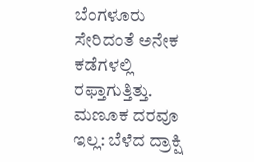ಬೆಂಗಳೂರು ಸೇರಿದಂತೆ ಅನೇಕ ಕಡೆಗಳಲ್ಲಿ ರಫ್ತಾಗುತ್ತಿತ್ತು.
ಮಣೂಕ ದರವೂ ಇಲ್ಲ: ಬೆಳೆದ ದ್ರಾಕ್ಷಿ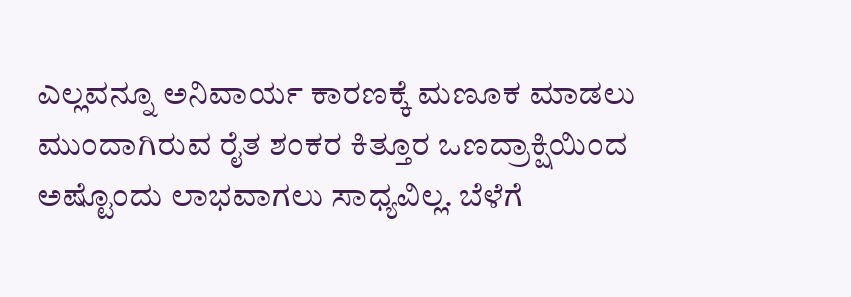ಎಲ್ಲವನ್ನೂ ಅನಿವಾರ್ಯ ಕಾರಣಕ್ಕೆ ಮಣೂಕ ಮಾಡಲು ಮುಂದಾಗಿರುವ ರೈತ ಶಂಕರ ಕಿತ್ತೂರ ಒಣದ್ರಾಕ್ಷಿಯಿಂದ ಅಷ್ಟೊಂದು ಲಾಭವಾಗಲು ಸಾಧ್ಯವಿಲ್ಲ. ಬೆಳೆಗೆ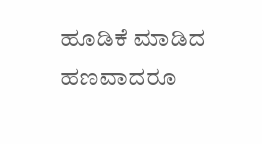ಹೂಡಿಕೆ ಮಾಡಿದ ಹಣವಾದರೂ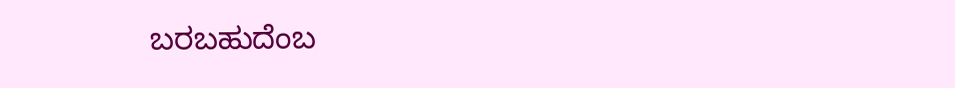ಬರಬಹುದೆಂಬ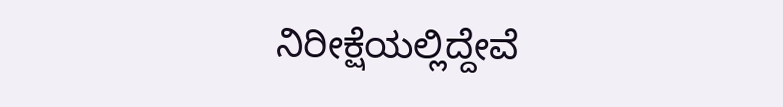ನಿರೀಕ್ಷೆಯಲ್ಲಿದ್ದೇವೆ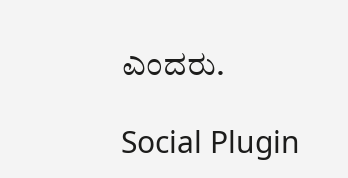ಎಂದರು.

Social Plugin